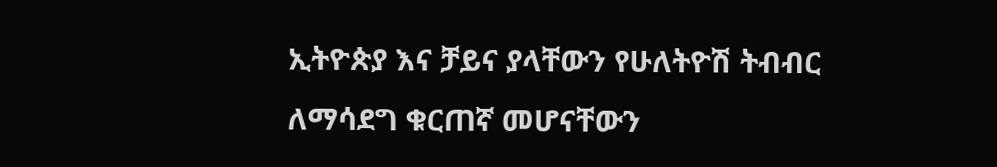ኢትዮጵያ እና ቻይና ያላቸውን የሁለትዮሽ ትብብር ለማሳደግ ቁርጠኛ መሆናቸውን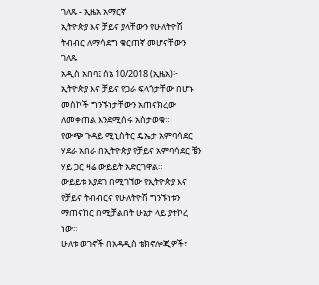ገለጹ - ኢዜአ አማርኛ
ኢትዮጵያ እና ቻይና ያላቸውን የሁለትዮሽ ትብብር ለማሳደግ ቁርጠኛ መሆናቸውን ገለጹ
አዲስ አበባ፤ ሰኔ 10/2018 (ኢዜአ)፦ ኢትዮጵያ እና ቻይና የጋራ ፍላጎታቸው በሆኑ መስኮች ግንኙነታቸውን አጠናክረው ለመቀጠል እንደሚሰሩ አስታወቁ።
የውጭ ጉዳይ ሚኒስትር ዴኤታ አምባሳደር ሃደራ አበራ በኢትዮጵያ የቻይና አምባሳደር ቼን ሃይ ጋር ዛሬ ውይይት አድርገዋል።
ውይይቱ እያደገ በሚገኘው የኢትዮጵያ እና የቻይና ትብብርና የሁለትዮሽ ግንኙነቱን ማጠናከር በሚቻልበት ሁኔታ ላይ ያተኮረ ነው።
ሁለቱ ወገኖች በአዳዲስ ቴክኖሎጂዎች፣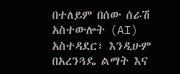በተለይም በሰው ሰራሽ አስተውሎት (AI) አስተዳደር፣ እንዲሁም በአረንጓዴ ልማት እና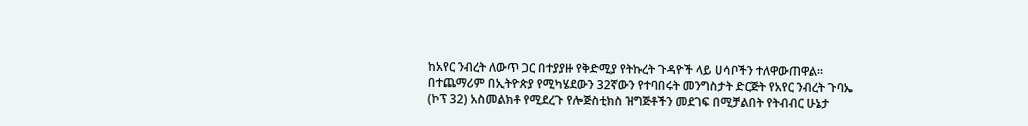ከአየር ንብረት ለውጥ ጋር በተያያዙ የቅድሚያ የትኩረት ጉዳዮች ላይ ሀሳቦችን ተለዋውጠዋል።
በተጨማሪም በኢትዮጵያ የሚካሄደውን 32ኛውን የተባበሩት መንግስታት ድርጅት የአየር ንብረት ጉባኤ (ኮፕ 32) አስመልክቶ የሚደረጉ የሎጅስቲክስ ዝግጅቶችን መደገፍ በሚቻልበት የትብብር ሁኔታ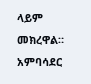ላይም መክረዋል።
አምባሳደር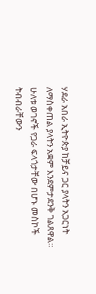ሃደራ አበራ ኢትዮጵያ ከቻይና ጋር ያላትን አጋርነት ለማስቀጠል ያላትን አቋም እንደምታደንቅ ገልጸዋል።
ሁለቱ ወገኖች የጋራ ፍላጎታቸው በሆኑ መስኮች ትብብራቸውን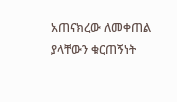አጠናክረው ለመቀጠል ያላቸውን ቁርጠኝነት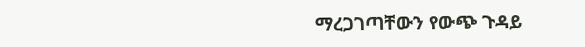ማረጋገጣቸውን የውጭ ጉዳይ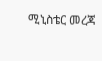ሚኒስቴር መረጃ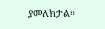ያመለክታል።